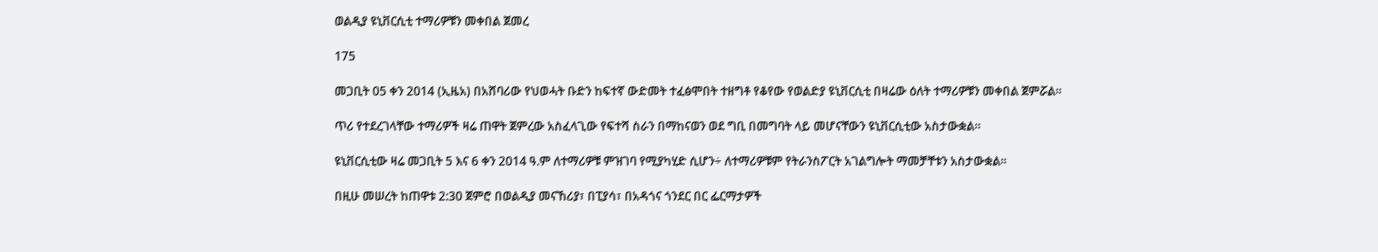ወልዲያ ዩኒቨርሲቲ ተማሪዎቹን መቀበል ጀመረ

175

መጋቢት 05 ቀን 2014 (ኢዜአ) በአሸባሪው የህወሓት ቡድን ከፍተኛ ውድመት ተፈፅሞበት ተዘግቶ የቆየው የወልድያ ዩኒቨርሲቲ በዛሬው ዕለት ተማሪዎቹን መቀበል ጀምሯል።

ጥሪ የተደረገላቸው ተማሪዎች ዛሬ ጠዋት ጀምረው አስፈላጊው የፍተሻ ስራን በማከናወን ወደ ግቢ በመግባት ላይ መሆናቸውን ዩኒቨርሲቲው አስታውቋል።

ዩኒቨርሲቲው ዛሬ መጋቢት 5 እና 6 ቀን 2014 ዓ.ም ለተማሪዎቹ ምዝገባ የሚያካሂድ ሲሆን÷ ለተማሪዎቹም የትራንስፖርት አገልግሎት ማመቻቸቱን አስታውቋል።

በዚሁ መሠረት ከጠዋቱ 2:30 ጀምሮ በወልዲያ መናኸሪያ፣ በፒያሳ፣ በአዳጎና ጎንደር በር ፌርማታዎች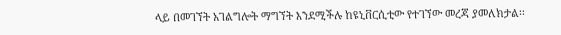ላይ በመገኘት አገልግሎት ማግኘት እንደሚችሉ ከዩኒቨርሲቲው የተገኘው መረጃ ያመለክታል፡፡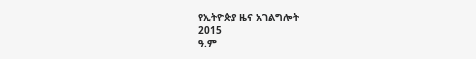የኢትዮጵያ ዜና አገልግሎት
2015
ዓ.ም